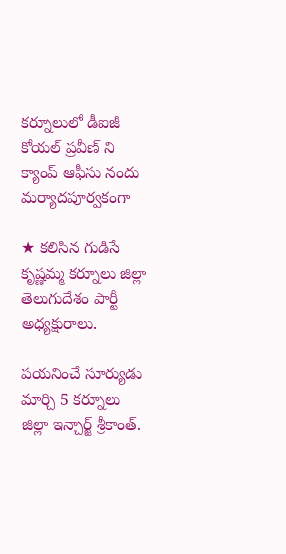కర్నూలులో డీఐజీ కోయల్ ప్రవీణ్ ని క్యాంప్ ఆఫీసు నందు మర్యాదపూర్వకంగా

★ కలిసిన గుడిసే కృష్ణమ్మ కర్నూలు జిల్లా తెలుగుదేశం పార్టీ అధ్యక్షురాలు.

పయనించే సూర్యుడు మార్చి 5 కర్నూలు జిల్లా ఇన్చార్జ్ శ్రీకాంత్.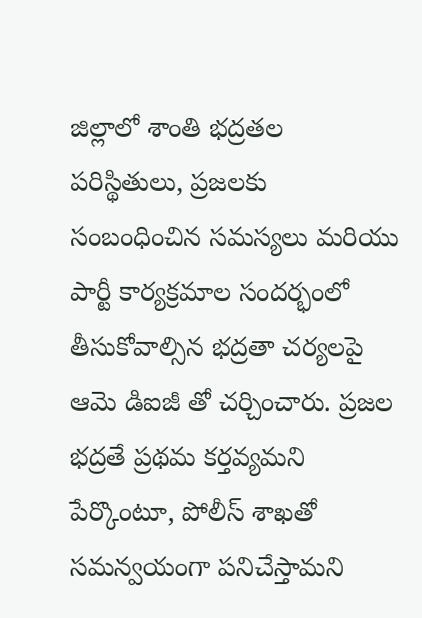జిల్లాలో శాంతి భద్రతల పరిస్థితులు, ప్రజలకు సంబంధించిన సమస్యలు మరియు పార్టీ కార్యక్రమాల సందర్భంలో తీసుకోవాల్సిన భద్రతా చర్యలపై ఆమె డిఐజీ తో చర్చించారు. ప్రజల భద్రతే ప్రథమ కర్తవ్యమని పేర్కొంటూ, పోలీస్ శాఖతో సమన్వయంగా పనిచేస్తామని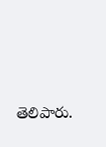తెలిపారు.